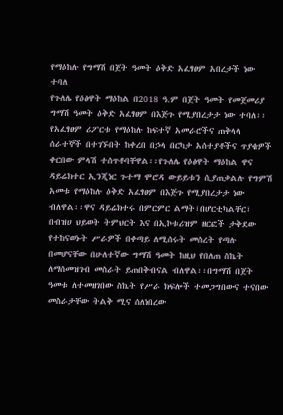የማዕከሉ የግማሽ በጀት ዓመት ዕቅድ አፈፃፀም አበረታች ነው ተባለ
የጉለሌ የዕፅዋት ማዕከል በ2018 ዓ.ም በጀት ዓመት የመጀመሪያ ግማሽ ዓመት ዕቅድ አፈፃፀም በእጅጉ የሚያበረታታ ነው ተባለ፡፡ የአፈፃፀም ሪፖርቱ የማዕከሉ ከፍተኛ አመራሮችና ጠቅላላ ሰራተኞች በተገኙበት ከቀረበ በኃላ በርካታ አሰተያቶችና ጥያቄዎች ቀርበው ምላሽ ተሰጥቶባቸዋል፡፡የጉለሌ የዕፅዋት ማዕከል ዋና ዳይሬክተር ኢንጂነር ጉተማ ሞሮዳ ውይይቱን ሲያጠቃልሉ የግምሽ አመቱ የማዕከሉ ዕቅድ አፈፃፀም በእጅጉ የሚያበረታታ ነው ብለዋል፡፡ዋና ዳይሬክተሩ በምርምር ልማት፣በሆርቲካልቸር፣ በብዝሀ ህይወት ትምህርት እና በኢኮቱሪዝም ዘርፎች ታቅደው የተከናወኑት ሥራዎች በቀጣይ ለሚሰሩት መሰረት የጣሉ በመሆናቸው በሁለተኛው ግማሽ ዓመት ከዚህ የበለጠ ስኬት ለማሰመዝገብ መስራት ይጠበቅብናል ብለዋል፡፡በግማሽ በጀት ዓመቱ ለተመዘገበው ስኬት የሥራ ክፍሎች ተመጋግበውና ተናበው መስራታቸው ትልቅ ሚና ሰለነበረው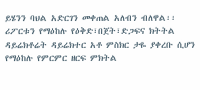ይሄንን ባህል አድርገን መቀጠል አለብን ብለዋል፡፡ ሪፖርቱን የማዕከሉ የዕቅድ፣በጀት፣ድጋፍና ክትትል ዳይሬክቶሬት ዳይሬክተር አቶ ምስክር ታዬ ያቀረቡ ሲሆን የማዕከሉ የምርምር ዘርፍ ምክትል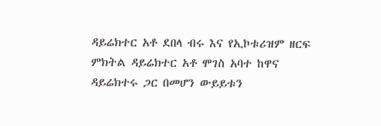ዳይሬክተር አቶ ደበላ ብሩ እና የኢኮቱሪዝም ዘርፍ ምክትል ዳይሬክተር አቶ ሞገስ አባተ ከዋና ዳይሬክተሩ ጋር በመሆን ውይይቱን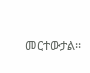መርተውታል፡፡